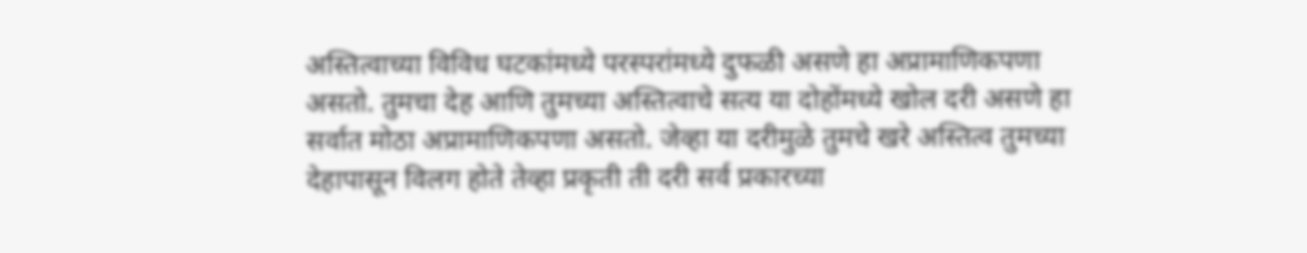अस्तित्वाच्या विविध घटकांमध्ये परस्परांमध्ये दुफळी असणे हा अप्रामाणिकपणा असतो. तुमचा देह आणि तुमच्या अस्तित्वाचे सत्य या दोहोंमध्ये खोल दरी असणे हा सर्वात मोठा अप्रामाणिकपणा असतो. जेव्हा या दरीमुळे तुमचे खरे अस्तित्व तुमच्या देहापासून विलग होते तेव्हा प्रकृती ती दरी सर्व प्रकारच्या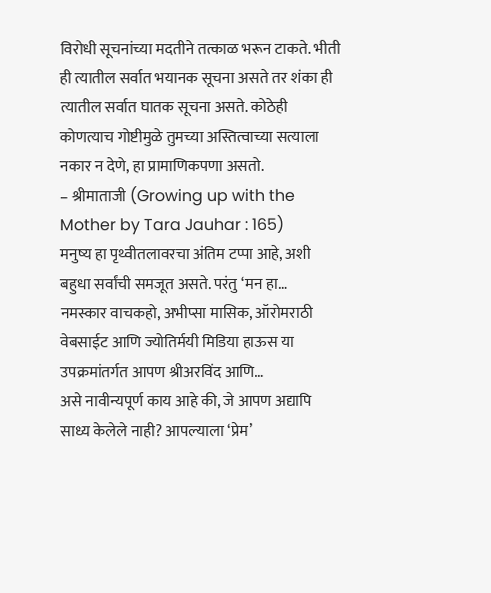विरोधी सूचनांच्या मदतीने तत्काळ भरून टाकते. भीती ही त्यातील सर्वात भयानक सूचना असते तर शंका ही त्यातील सर्वात घातक सूचना असते. कोठेही कोणत्याच गोष्टीमुळे तुमच्या अस्तित्वाच्या सत्याला नकार न देणे, हा प्रामाणिकपणा असतो.
– श्रीमाताजी (Growing up with the Mother by Tara Jauhar : 165)
मनुष्य हा पृथ्वीतलावरचा अंतिम टप्पा आहे, अशी बहुधा सर्वांची समजूत असते. परंतु ‘मन हा…
नमस्कार वाचकहो, अभीप्सा मासिक, ऑरोमराठी वेबसाईट आणि ज्योतिर्मयी मिडिया हाऊस या उपक्रमांतर्गत आपण श्रीअरविंद आणि…
असे नावीन्यपूर्ण काय आहे की, जे आपण अद्यापि साध्य केलेले नाही? आपल्याला ‘प्रेम’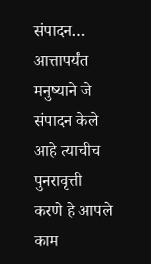संपादन…
आत्तापर्यंत मनुष्याने जे संपादन केले आहे त्याचीच पुनरावृत्ती करणे हे आपले काम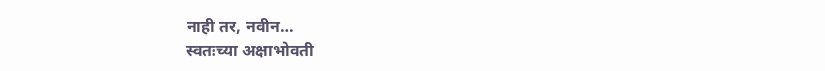नाही तर, नवीन…
स्वतःच्या अक्षाभोवती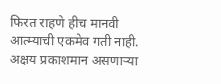फिरत राहणे हीच मानवी आत्म्याची एकमेव गती नाही. अक्षय प्रकाशमान असणाऱ्या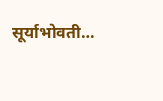सूर्याभोवती…